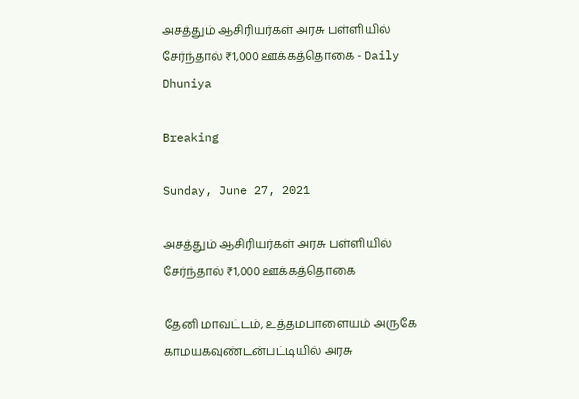அசத்தும் ஆசிரியர்கள் அரசு பள்ளியில் சேர்ந்தால் ₹1,000 ஊக்கத்தொகை - Daily Dhuniya

Breaking

Sunday, June 27, 2021

அசத்தும் ஆசிரியர்கள் அரசு பள்ளியில் சேர்ந்தால் ₹1,000 ஊக்கத்தொகை

தேனி மாவட்டம், உத்தமபாளையம் அருகே காமயகவுண்டன்பட்டியில் அரசு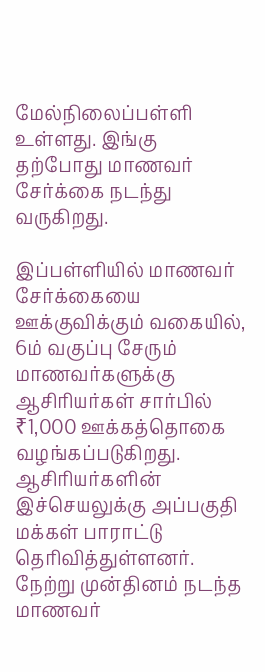மேல்நிலைப்பள்ளி உள்ளது. இங்கு தற்போது மாணவர் சேர்க்கை நடந்து வருகிறது.

இப்பள்ளியில் மாணவர் சேர்க்கையை ஊக்குவிக்கும் வகையில், 6ம் வகுப்பு சேரும் மாணவர்களுக்கு ஆசிரியர்கள் சார்பில் ₹1,000 ஊக்கத்தொகை வழங்கப்படுகிறது. ஆசிரியர்களின் இச்செயலுக்கு அப்பகுதி மக்கள் பாராட்டு தெரிவித்துள்ளனர். நேற்று முன்தினம் நடந்த மாணவர்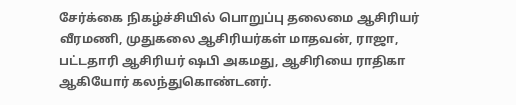சேர்க்கை நிகழ்ச்சியில் பொறுப்பு தலைமை ஆசிரியர் வீரமணி, முதுகலை ஆசிரியர்கள் மாதவன், ராஜா, பட்டதாரி ஆசிரியர் ஷபி அகமது, ஆசிரியை ராதிகா ஆகியோர் கலந்துகொண்டனர்.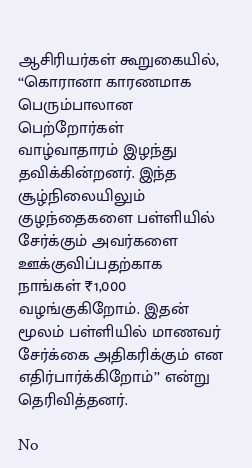ஆசிரியர்கள் கூறுகையில், ‘‘கொரானா காரணமாக பெரும்பாலான பெற்றோர்கள் வாழ்வாதாரம் இழந்து தவிக்கின்றனர். இந்த சூழ்நிலையிலும் குழந்தைகளை பள்ளியில் சேர்க்கும் அவர்களை ஊக்குவிப்பதற்காக நாங்கள் ₹1,000 வழங்குகிறோம். இதன் மூலம் பள்ளியில் மாணவர் சேர்க்கை அதிகரிக்கும் என எதிர்பார்க்கிறோம்’’ என்று தெரிவித்தனர்.

No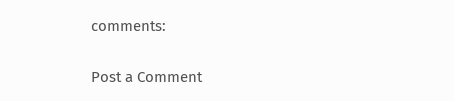comments:

Post a Comment